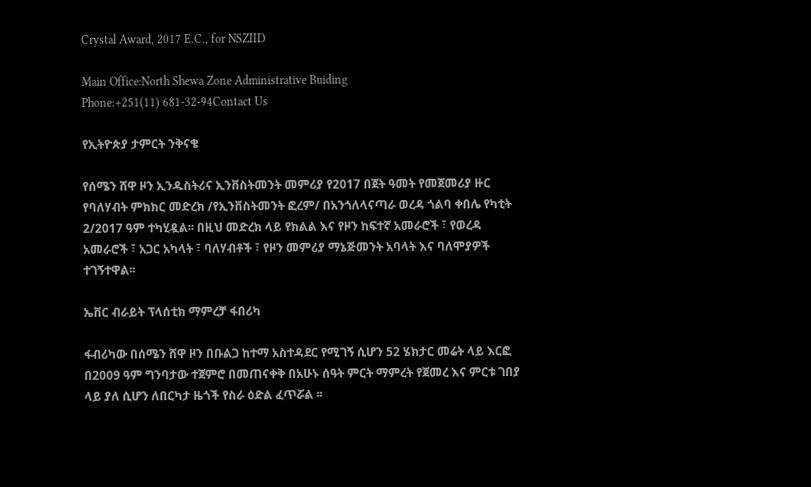Crystal Award, 2017 E.C., for NSZIID

Main Office:North Shewa Zone Administrative Buiding
Phone:+251(11) 681-32-94Contact Us

የኢትዮጵያ ታምርት ንቅናቄ

የሰሜን ሸዋ ዞን ኢንዱስትሪና ኢንቨስትመንት መምሪያ የ2017 በጀት ዓመት የመጀመሪያ ዙር የባለሃብት ምክክር መድረክ /የኢንቨስትመንት ፎረም/ በአንጎለላናጣራ ወረዳ ጎልባ ቀበሌ የካቲት 2/2017 ዓም ተካሂዷል፡፡ በዚህ መድረክ ላይ የክልል እና የዞን ከፍተኛ አመራሮች ፣ የወረዳ አመራሮች ፣ አጋር አካላት ፣ ባለሃብቶች ፣ የዞን መምሪያ ማኔጅመንት አባላት እና ባለሞያዎች ተገኝተዋል፡፡

ኤቨር ብራይት ፕላሰቲክ ማምረቻ ፋበሪካ

ፋብሪካው በሰሜን ሸዋ ዞን በቡልጋ ከተማ አስተዳደር የሚገኝ ሲሆን 52 ሄክታር መሬት ላይ እርፎ በ2009 ዓም ግንባታው ተጀምሮ በመጠናቀቅ በአሁኑ ሰዓት ምርት ማምረት የጀመረ እና ምርቱ ገበያ ላይ ያለ ሲሆን ለበርካታ ዜጎች የስራ ዕድል ፈጥሯል ፡፡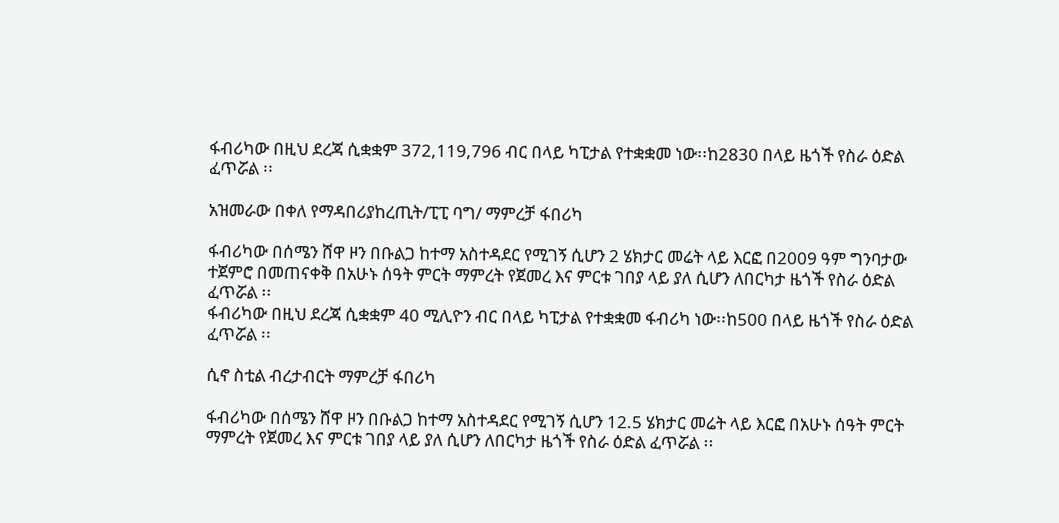ፋብሪካው በዚህ ደረጃ ሲቋቋም 372,119,796 ብር በላይ ካፒታል የተቋቋመ ነው፡፡ከ2830 በላይ ዜጎች የስራ ዕድል ፈጥሯል ፡፡

አዝመራው በቀለ የማዳበሪያከረጢት/ፒፒ ባግ/ ማምረቻ ፋበሪካ

ፋብሪካው በሰሜን ሸዋ ዞን በቡልጋ ከተማ አስተዳደር የሚገኝ ሲሆን 2 ሄክታር መሬት ላይ እርፎ በ2009 ዓም ግንባታው ተጀምሮ በመጠናቀቅ በአሁኑ ሰዓት ምርት ማምረት የጀመረ እና ምርቱ ገበያ ላይ ያለ ሲሆን ለበርካታ ዜጎች የስራ ዕድል ፈጥሯል ፡፡
ፋብሪካው በዚህ ደረጃ ሲቋቋም 40 ሚሊዮን ብር በላይ ካፒታል የተቋቋመ ፋብሪካ ነው፡፡ከ500 በላይ ዜጎች የስራ ዕድል ፈጥሯል ፡፡

ሲኖ ስቲል ብረታብርት ማምረቻ ፋበሪካ

ፋብሪካው በሰሜን ሸዋ ዞን በቡልጋ ከተማ አስተዳደር የሚገኝ ሲሆን 12.5 ሄክታር መሬት ላይ እርፎ በአሁኑ ሰዓት ምርት ማምረት የጀመረ እና ምርቱ ገበያ ላይ ያለ ሲሆን ለበርካታ ዜጎች የስራ ዕድል ፈጥሯል ፡፡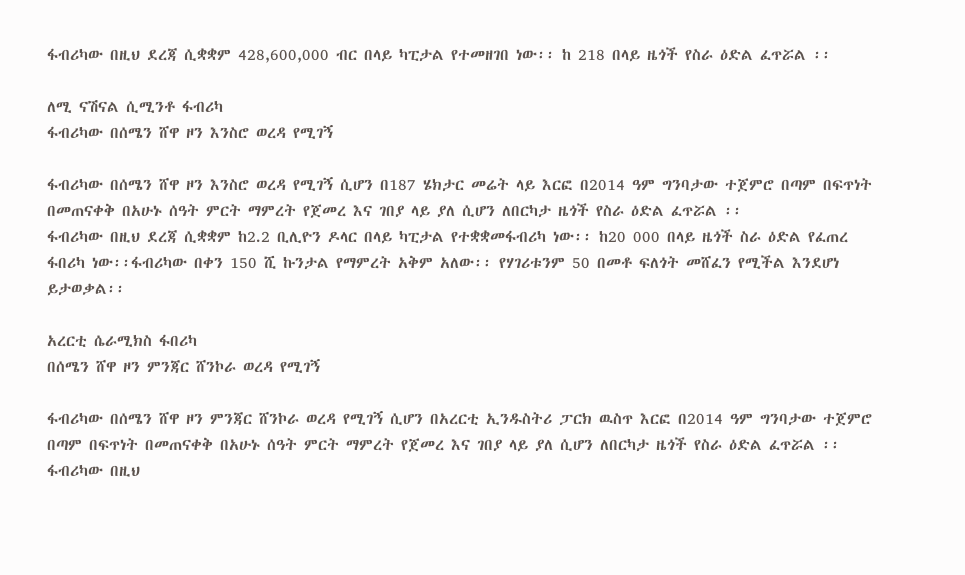ፋብሪካው በዚህ ደረጃ ሲቋቋም 428,600,000 ብር በላይ ካፒታል የተመዘገበ ነው፡፡ ከ 218 በላይ ዜጎች የስራ ዕድል ፈጥሯል ፡፡

ለሚ ናሽናል ሲሚንቶ ፋብሪካ
ፋብሪካው በሰሜን ሸዋ ዞን እንስሮ ወረዳ የሚገኝ

ፋብሪካው በሰሜን ሸዋ ዞን እንስሮ ወረዳ የሚገኝ ሲሆን በ187 ሄክታር መሬት ላይ እርፎ በ2014 ዓም ግንባታው ተጀምሮ በጣም በፍጥነት በመጠናቀቅ በአሁኑ ሰዓት ምርት ማምረት የጀመረ እና ገበያ ላይ ያለ ሲሆን ለበርካታ ዜጎች የስራ ዕድል ፈጥሯል ፡፡
ፋብሪካው በዚህ ደረጃ ሲቋቋም ከ2.2 ቢሊዮን ዶላር በላይ ካፒታል የተቋቋመፋብሪካ ነው፡፡ ከ20 000 በላይ ዜጎች ስራ ዕድል የፈጠረ ፋበሪካ ነው፡፡ፋብሪካው በቀን 150 ሺ ኩንታል የማምረት አቅም አለው፡፡ የሃገሪቱንም 50 በመቶ ፍለጎት መሸፈን የሚችል እንደሆነ ይታወቃል፡፡

አረርቲ ሴራሚክስ ፋበሪካ
በሰሜን ሸዋ ዞን ምንጃር ሸንኮራ ወረዳ የሚገኝ

ፋብሪካው በሰሜን ሸዋ ዞን ምንጃር ሸንኮራ ወረዳ የሚገኝ ሲሆን በአረርቲ ኢንዱስትሪ ፓርክ ዉስጥ እርፎ በ2014 ዓም ግንባታው ተጀምሮ በጣም በፍጥነት በመጠናቀቅ በአሁኑ ሰዓት ምርት ማምረት የጀመረ እና ገበያ ላይ ያለ ሲሆን ለበርካታ ዜጎች የስራ ዕድል ፈጥሯል ፡፡
ፋብሪካው በዚህ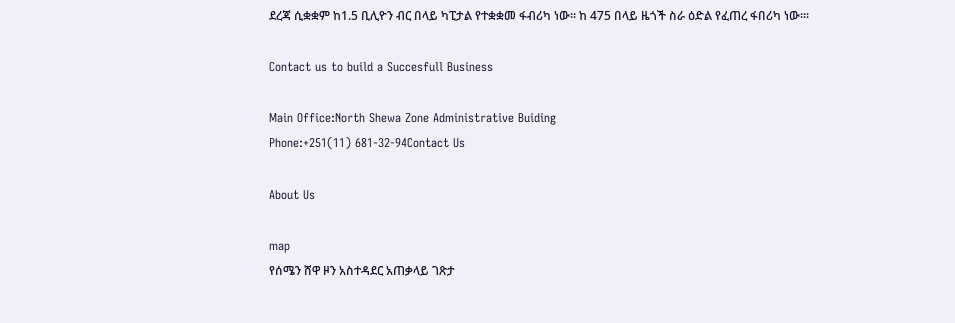ደረጃ ሲቋቋም ከ1.5 ቢሊዮን ብር በላይ ካፒታል የተቋቋመ ፋብሪካ ነው፡፡ ከ 475 በላይ ዜጎች ስራ ዕድል የፈጠረ ፋበሪካ ነው፡፡፡

Contact us to build a Succesfull Business

Main Office:North Shewa Zone Administrative Buiding
Phone:+251(11) 681-32-94Contact Us

About Us

map
የሰሜን ሸዋ ዞን አስተዳደር አጠቃላይ ገጽታ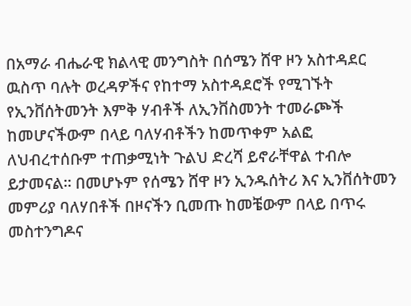በአማራ ብሔራዊ ክልላዊ መንግስት በሰሜን ሸዋ ዞን አስተዳደር ዉስጥ ባሉት ወረዳዎችና የከተማ አስተዳደሮች የሚገኙት የኢንቨሰትመንት እምቅ ሃብቶች ለኢንቨስመንት ተመራጮች ከመሆናችውም በላይ ባለሃብቶችን ከመጥቀም አልፎ ለህብረተሰቡም ተጠቃሚነት ጉልህ ድረሻ ይኖራቸዋል ተብሎ ይታመናል፡፡ በመሆኑም የሰሜን ሸዋ ዞን ኢንዱሰትሪ እና ኢንቨሰትመን መምሪያ ባለሃበቶች በዞናችን ቢመጡ ከመቼውም በላይ በጥሩ መስተንግዶና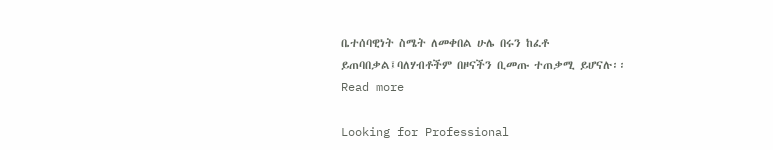ቤተሰባዊነት ስሜት ለመቀበል ሁሌ በሩን ከፈቶ ይጠባበቃል፤ባለሃብቶችም በዞናችን ቢመጡ ተጠቃሚ ይሆናሉ፡፡ Read more

Looking for Professional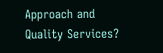Approach and Quality Services?